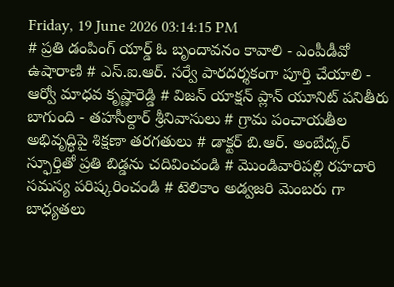Friday, 19 June 2026 03:14:15 PM
# ప్రతి డంపింగ్ యార్డ్ ఓ బృందావనం కావాలి - ఎంపీడీవో ఉషారాణి # ఎస్.ఐ.ఆర్. సర్వే పారదర్శకంగా పూర్తి చేయాలి - ఆర్వో మాధవ కృష్ణారెడ్డి # విజన్ యాక్షన్ ప్లాన్ యూనిట్ పనితీరు బాగుంది - తహసీల్దార్ శ్రీనివాసులు # గ్రామ పంచాయతీల అభివృద్ధిపై శిక్షణా తరగతులు # డాక్టర్ బి.ఆర్. అంబేద్కర్ స్ఫూర్తితో ప్రతి బిడ్డను చదివించండి # మొండివారిపల్లి రహదారి సమస్య పరిష్కరించండి # టెలికాం అడ్వజరి మెంబరు గా బాధ్యతలు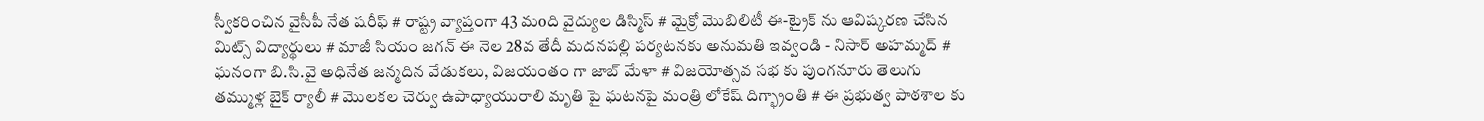స్వీకరించిన వైసీపీ నేత షరీఫ్‌ # రాష్ట్ర వ్యాప్తంగా 43 మoది వైద్యుల డిస్మిస్ # మైక్రో మొబిలిటీ ఈ-ట్రైక్ ను ఆవిష్కరణ చేసిన మిట్స్ విద్యార్థులు # మాజీ సియం జగన్ ఈ నెల 28వ తేదీ మదనపల్లి పర్యటనకు అనుమతి ఇవ్వండి - నిసార్ అహమ్మద్ # ఘనంగా బి.సి.వై అధినేత జన్మదిన వేడుకలు, విజయంతం గా జాబ్ మేళా # విజయోత్సవ సభ కు పుంగనూరు తెలుగు తమ్ముళ్ల బైక్ ర్యాలీ # మొలకల చెర్వు ఉపాధ్యాయురాలి మృతి పై ఘటనపై మంత్రి లోకేష్ దిగ్భ్రాంతి # ఈ ప్రభుత్వ పాఠశాల కు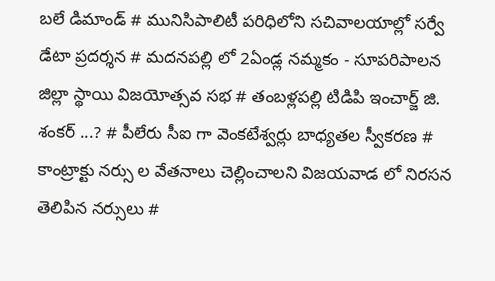బలే డిమాండ్ # మునిసిపాలిటీ పరిధిలోని సచివాలయాల్లో సర్వే డేటా ప్రదర్శన # మదనపల్లి లో 2ఏండ్ల నమ్మకం - సూపరిపాలన జిల్లా స్థాయి విజయోత్సవ సభ # తంబళ్లపల్లి టిడిపి ఇంచార్జ్ జి. శంకర్ ...? # పీలేరు సీఐ గా వెంకటేశ్వర్లు బాధ్యతల స్వీకరణ # కాంట్రాక్టు నర్సు ల వేతనాలు చెల్లించాలని విజయవాడ లో నిరసన తెలిపిన నర్సులు #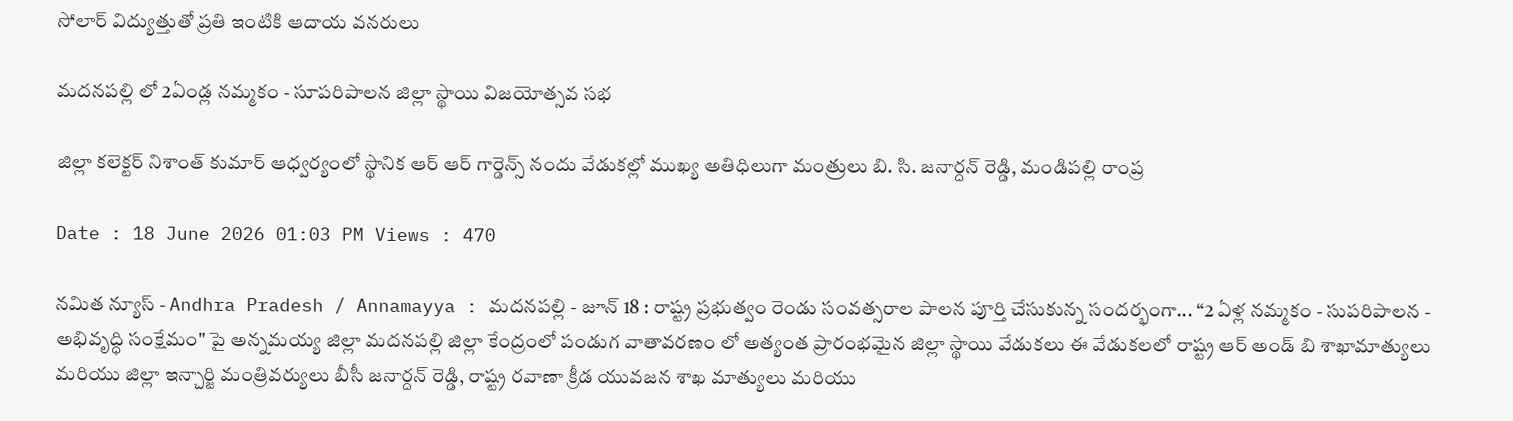సోలార్ విద్యుత్తుతో ప్రతి ఇంటికి ఆదాయ వనరులు

మదనపల్లి లో 2ఏండ్ల నమ్మకం - సూపరిపాలన జిల్లా స్థాయి విజయోత్సవ సభ

జిల్లా కలెక్టర్ నిశాంత్ కుమార్ ఆధ్వర్యంలో స్థానిక ఆర్ ఆర్ గార్డెన్స్ నందు వేడుకల్లో ముఖ్య అతిధిలుగా మంత్రులు బి. సి. జనార్దన్ రెడ్డి, మండిపల్లి రాంప్ర

Date : 18 June 2026 01:03 PM Views : 470

నమిత న్యూస్ - Andhra Pradesh / Annamayya : మదనపల్లి - జూన్ 18 : రాష్ట్ర ప్రభుత్వం రెండు సంవత్సరాల పాలన పూర్తి చేసుకున్న సందర్భంగా... “2 ఏళ్ల నమ్మకం - సుపరిపాలన - అభివృద్ధి సంక్షేమం" పై అన్నమయ్య జిల్లా మదనపల్లి జిల్లా కేంద్రంలో పండుగ వాతావరణం లో అత్యంత ప్రారంభమైన జిల్లా స్థాయి వేడుకలు ఈ వేడుకలలో రాష్ట్ర ఆర్ అండ్ బి శాఖామాత్యులు మరియు జిల్లా ఇన్చార్జి మంత్రివర్యులు బీసీ జనార్దన్ రెడ్డి, రాష్ట్ర రవాణా క్రీడ యువజన శాఖ మాత్యులు మరియు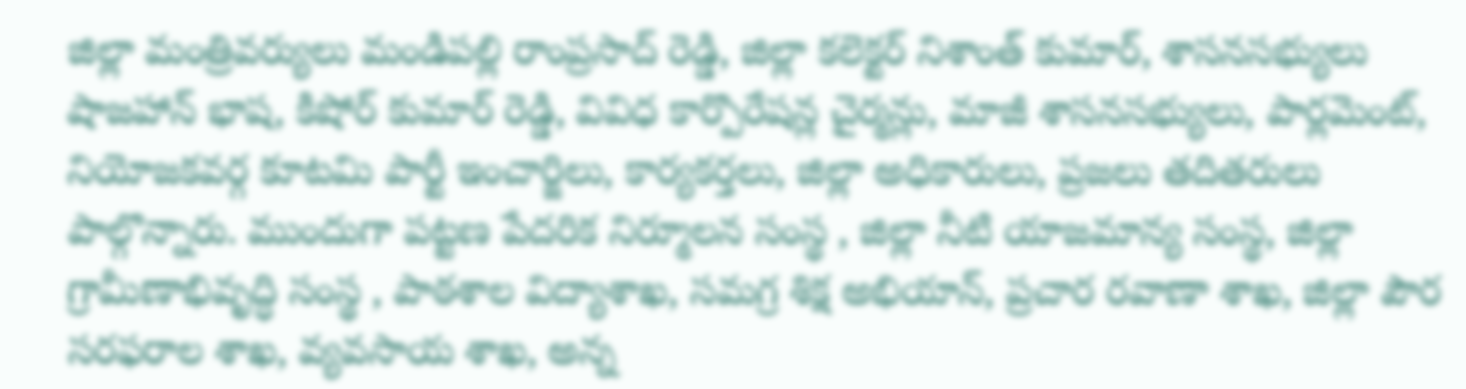జిల్లా మంత్రివర్యులు మండిపల్లి రాంప్రసాద్ రెడ్డి, జిల్లా కలెక్టర్ నిశాంత్ కుమార్, శాసనసభ్యులు షాజహాన్ భాష, కిషోర్ కుమార్ రెడ్డి, వివిధ కార్పొరేషన్ల చైర్మన్లు, మాజీ శాసనసభ్యులు, పార్లమెంట్, నియోజకవర్గ కూటమి పార్టీ ఇంచార్జిలు, కార్యకర్తలు, జిల్లా అధికారులు, ప్రజలు తదితరులు పాల్గొన్నారు. ముందుగా పట్టణ పేదరిక నిర్మూలన సంస్థ , జిల్లా నీటి యాజమాన్య సంస్థ, జిల్లా గ్రామీణాభివృద్ధి సంస్థ , పాఠశాల విద్యాశాఖ, సమగ్ర శిక్ష అభియాన్, ప్రచార రవాణా శాఖ, జిల్లా పౌర సరఫరాల శాఖ, వ్యవసాయ శాఖ, అన్న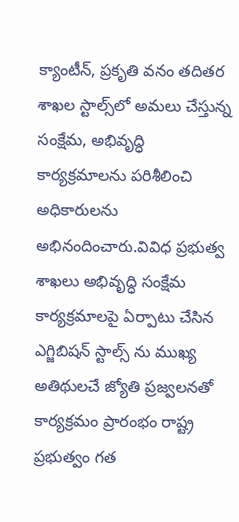క్యాంటీన్, ప్రకృతి వనం తదితర శాఖల స్టాల్స్‌లో అమలు చేస్తున్న సంక్షేమ, అభివృద్ధి కార్యక్రమాలను పరిశీలించి అధికారులను అభినందించారు.వివిధ ప్రభుత్వ శాఖలు అభివృద్ధి సంక్షేమ కార్యక్రమాలపై ఏర్పాటు చేసిన ఎగ్జిబిషన్ స్టాల్స్ ను ముఖ్య అతిథులచే జ్యోతి ప్రజ్వలనతో కార్యక్రమం ప్రారంభం రాష్ట్ర ప్రభుత్వం గత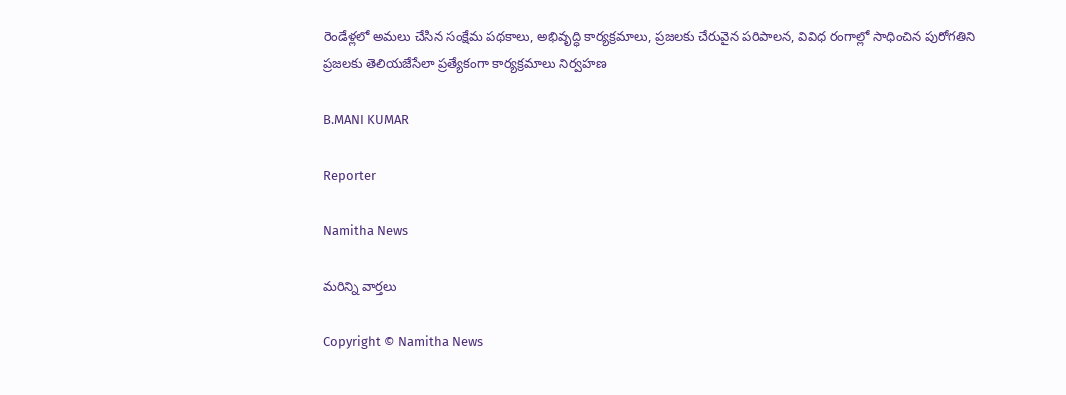రెండేళ్లలో అమలు చేసిన సంక్షేమ పథకాలు, అభివృద్ధి కార్యక్రమాలు, ప్రజలకు చేరువైన పరిపాలన, వివిధ రంగాల్లో సాధించిన పురోగతిని ప్రజలకు తెలియజేసేలా ప్రత్యేకంగా కార్యక్రమాలు నిర్వహణ

B.MANI KUMAR

Reporter

Namitha News

మరిన్ని వార్తలు

Copyright © Namitha News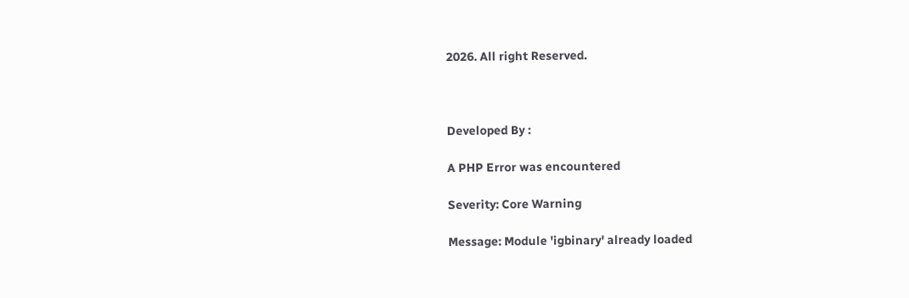2026. All right Reserved.



Developed By :

A PHP Error was encountered

Severity: Core Warning

Message: Module 'igbinary' already loaded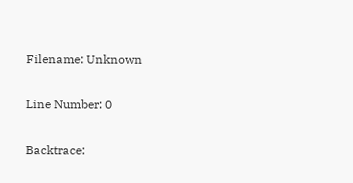Filename: Unknown

Line Number: 0

Backtrace: